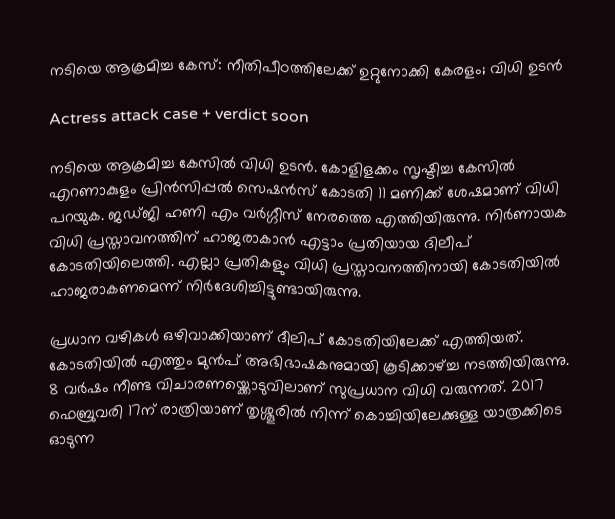നടിയെ ആക്രമിച്ച കേസ്: നീതിപീഠത്തിലേക്ക് ഉറ്റുനോക്കി കേരളം; വിധി ഉടൻ

Actress attack case + verdict soon

നടിയെ ആക്രമിച്ച കേസിൽ വിധി ഉടൻ. കോളിളക്കം സൃഷ്ടിച്ച കേസിൽ എറണാകുളം പ്രിൻസിപ്പൽ സെഷൻസ് കോടതി 11 മണിക്ക് ശേഷമാണ് വിധി പറയുക. ജഡ്ജി ഹണി എം വർഗ്ഗീസ് നേരത്തെ എത്തിയിരുന്നു. നിർണായക വിധി പ്രസ്താവനത്തിന് ഹാജരാകാൻ എട്ടാം പ്രതിയായ ദിലീപ് കോടതിയിലെത്തി. എല്ലാ പ്രതികളും വിധി പ്രസ്താവനത്തിനായി കോടതിയിൽ ഹാജരാകണമെന്ന് നിർദേശിച്ചിട്ടുണ്ടായിരുന്നു.

പ്രധാന വഴികൾ ഒഴിവാക്കിയാണ് ദീലിപ് കോടതിയിലേക്ക് എത്തിയത്. കോടതിയിൽ എത്തും മുൻപ് അഭിഭാഷകനുമായി കൂടിക്കാഴ്ച്ച നടത്തിയിരുന്നു. 8 വര്‍ഷം നീണ്ട വിചാരണയ്ക്കൊടുവിലാണ് സുപ്രധാന വിധി വരുന്നത്. 2017 ഫെബ്രുവരി 17ന് രാത്രിയാണ് തൃശ്ശൂരില്‍ നിന്ന് കൊച്ചിയിലേക്കുള്ള യാത്രക്കിടെ ഓടുന്ന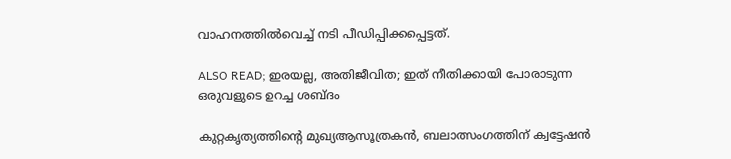വാഹനത്തില്‍വെച്ച് നടി പീഡിപ്പിക്കപ്പെട്ടത്.

ALSO READ; ഇരയല്ല, അതിജീവിത; ഇത് നീതിക്കായി പോരാടുന്ന ഒരുവളുടെ ഉറച്ച ശബ്ദം

കുറ്റകൃത്യത്തിന്‍റെ മുഖ്യആസൂത്രകൻ, ബലാത്സംഗത്തിന് ക്വട്ടേഷൻ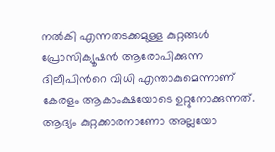നൽകി എന്നതടക്കമുള്ള കുറ്റങ്ങൾ പ്രോസിക്യൂഷൻ ആരോപിക്കുന്ന ദിലീപിന്‍റെ വിധി എന്താകുമെന്നാണ് കേരളം ആകാംക്ഷയോടെ ഉറ്റുനോക്കുന്നത്. ആദ്യം കുറ്റക്കാരനാണോ അല്ലയോ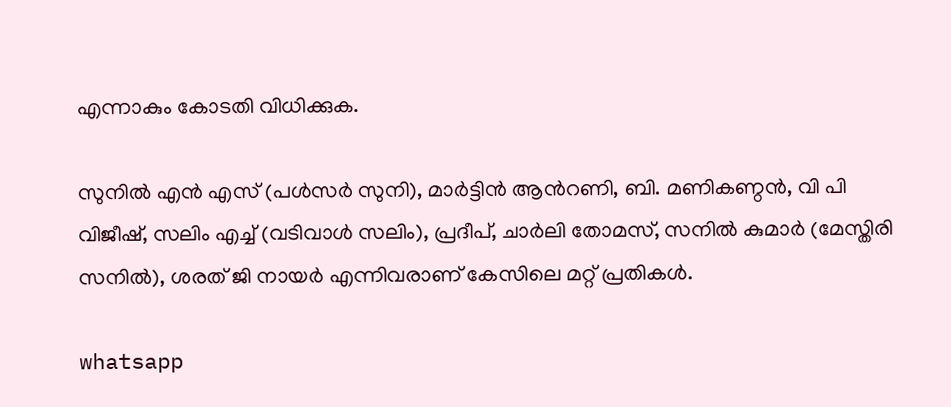എന്നാകും കോടതി വിധിക്കുക.

സുനിൽ എൻ എസ് (പൾസർ സുനി), മാർട്ടിൻ ആൻറണി, ബി. മണികണ്ഠൻ, വി പി വിജീഷ്, സലിം എച്ച് (വടിവാൾ സലിം), പ്രദീപ്, ചാർലി തോമസ്, സനിൽ കുമാർ (മേസ്തിരി സനിൽ), ശരത് ജി നായർ എന്നിവരാണ് കേസിലെ മറ്റ് പ്രതികൾ.

whatsapp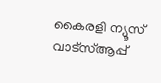കൈരളി ന്യൂസ് വാട്‌സ്ആപ്പ്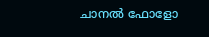ചാനല്‍ ഫോളോ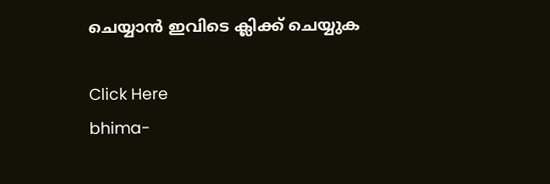ചെയ്യാന്‍ ഇവിടെ ക്ലിക്ക് ചെയ്യുക

Click Here
bhima-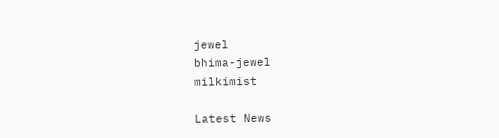jewel
bhima-jewel
milkimist

Latest News